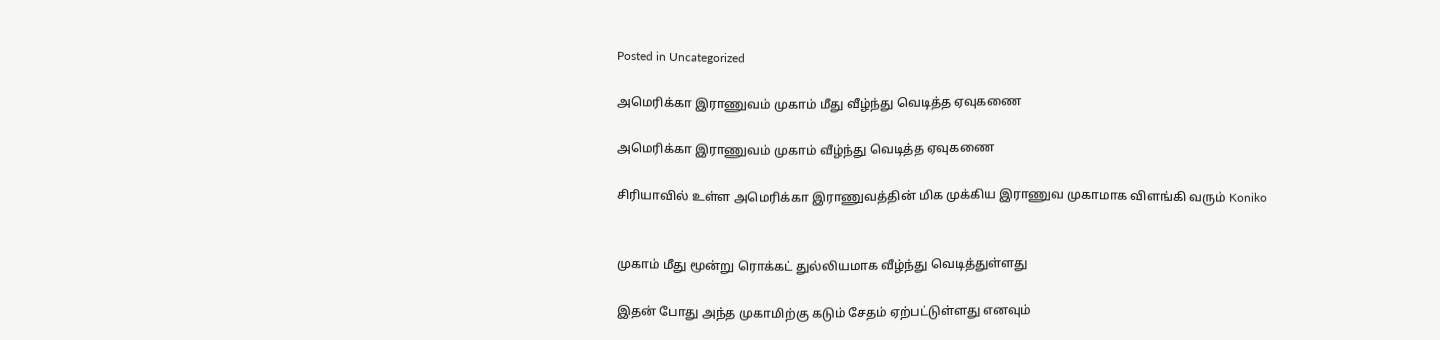Posted in Uncategorized

அமெரிக்கா இராணுவம் முகாம் மீது வீழ்ந்து வெடித்த ஏவுகணை

அமெரிக்கா இராணுவம் முகாம் வீழ்ந்து வெடித்த ஏவுகணை

சிரியாவில் உள்ள அமெரிக்கா இராணுவத்தின் மிக முக்கிய இராணுவ முகாமாக விளங்கி வரும் Koniko


முகாம் மீது மூன்று ரொக்கட் துல்லியமாக வீழ்ந்து வெடித்துள்ளது

இதன் போது அந்த முகாமிற்கு கடும் சேதம் ஏற்பட்டுள்ளது எனவும்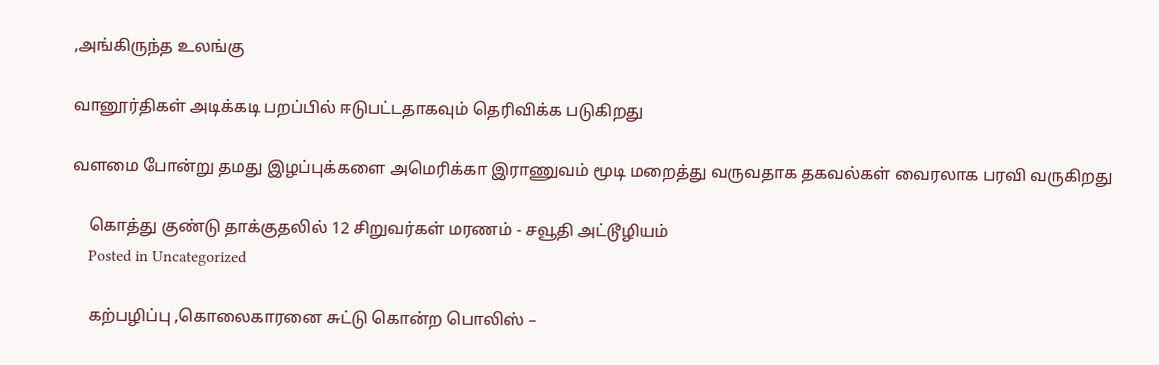,அங்கிருந்த உலங்கு

வானூர்திகள் அடிக்கடி பறப்பில் ஈடுபட்டதாகவும் தெரிவிக்க படுகிறது

வளமை போன்று தமது இழப்புக்களை அமெரிக்கா இராணுவம் மூடி மறைத்து வருவதாக தகவல்கள் வைரலாக பரவி வருகிறது

    கொத்து குண்டு தாக்குதலில் 12 சிறுவர்கள் மரணம் - சவூதி அட்டூழியம்
    Posted in Uncategorized

    கற்பழிப்பு ,கொலைகாரனை சுட்டு கொன்ற பொலிஸ் –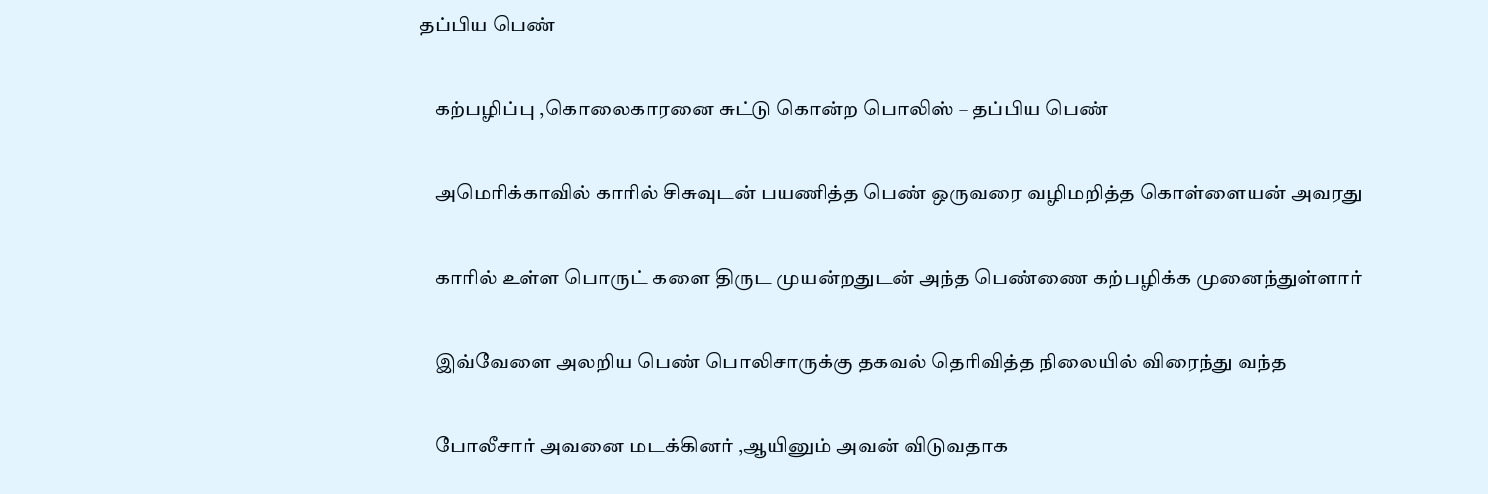தப்பிய பெண்

    கற்பழிப்பு ,கொலைகாரனை சுட்டு கொன்ற பொலிஸ் – தப்பிய பெண்

    அமெரிக்காவில் காரில் சிசுவுடன் பயணித்த பெண் ஒருவரை வழிமறித்த கொள்ளையன் அவரது

    காரில் உள்ள பொருட் களை திருட முயன்றதுடன் அந்த பெண்ணை கற்பழிக்க முனைந்துள்ளார்

    இவ்வேளை அலறிய பெண் பொலிசாருக்கு தகவல் தெரிவித்த நிலையில் விரைந்து வந்த

    போலீசார் அவனை மடக்கினர் ,ஆயினும் அவன் விடுவதாக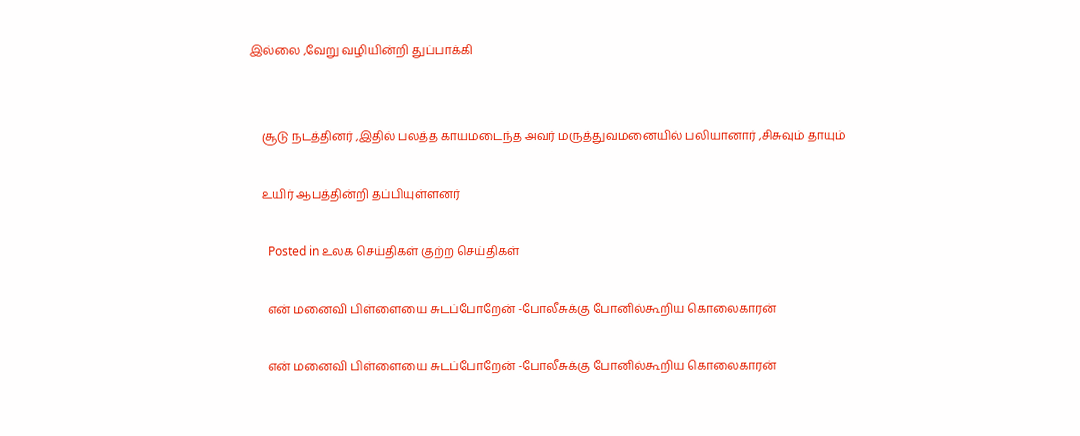இல்லை ,வேறு வழியின்றி துப்பாக்கி


    சூடு நடத்தினர் ,இதில் பலத்த காயமடைந்த அவர் மருத்துவமனையில் பலியானார் ,சிசுவும் தாயும்

    உயிர் ஆபத்தின்றி தப்பியுள்ளனர்

      Posted in உலக செய்திகள் குற்ற செய்திகள்

      என் மனைவி பிள்ளையை சுடப்போறேன் -போலீசுக்கு போனில்கூறிய கொலைகாரன்

      என் மனைவி பிள்ளையை சுடப்போறேன் -போலீசுக்கு போனில்கூறிய கொலைகாரன்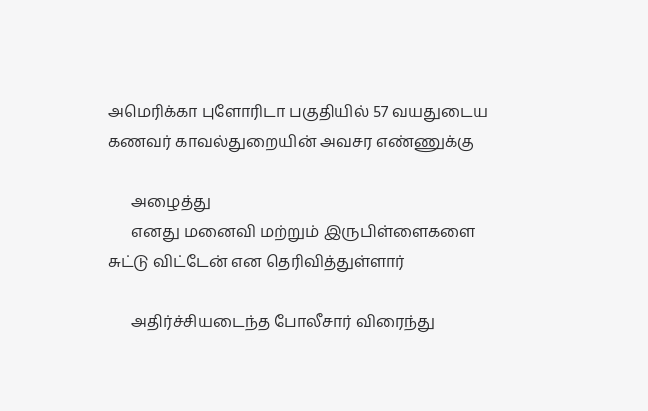அமெரிக்கா புளோரிடா பகுதியில் 57 வயதுடைய கணவர் காவல்துறையின் அவசர எண்ணுக்கு

      அழைத்து
      எனது மனைவி மற்றும் இருபிள்ளைகளை சுட்டு விட்டேன் என தெரிவித்துள்ளார்

      அதிர்ச்சியடைந்த போலீசார் விரைந்து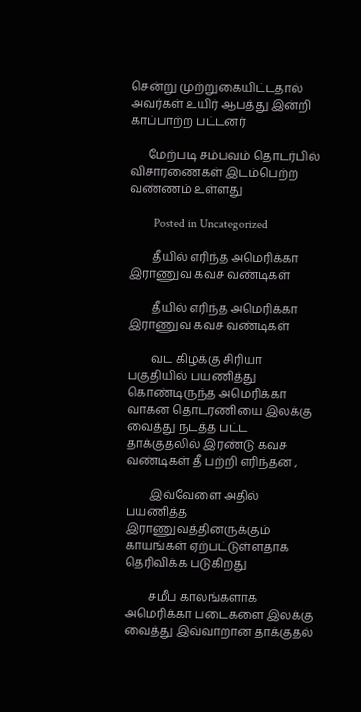சென்று முற்றுகையிட்டதால் அவர்கள் உயிர் ஆபத்து இன்றி காப்பாற்ற பட்டனர்

      மேற்படி சம்பவம் தொடர்பில் விசாரணைகள் இடம்பெற்ற வண்ணம் உள்ளது

        Posted in Uncategorized

        தீயில் எரிந்த அமெரிக்கா இராணுவ கவச வண்டிகள்

        தீயில் எரிந்த அமெரிக்கா இராணுவ கவச வண்டிகள்

        வட கிழக்கு சிரியா பகுதியில் பயணித்து கொண்டிருந்த அமெரிக்கா வாகன தொடரணியை இலக்கு வைத்து நடத்த பட்ட தாக்குதலில் இரண்டு கவச வண்டிகள் தீ பற்றி எரிந்தன ,

        இவ்வேளை அதில் பயணித்த இராணுவத்தினருக்கும் காயங்கள் ஏற்பட்டுள்ளதாக தெரிவிக்க படுகிறது

        சமீப காலங்களாக அமெரிக்கா படைகளை இலக்கு வைத்து இவ்வாறான தாக்குதல்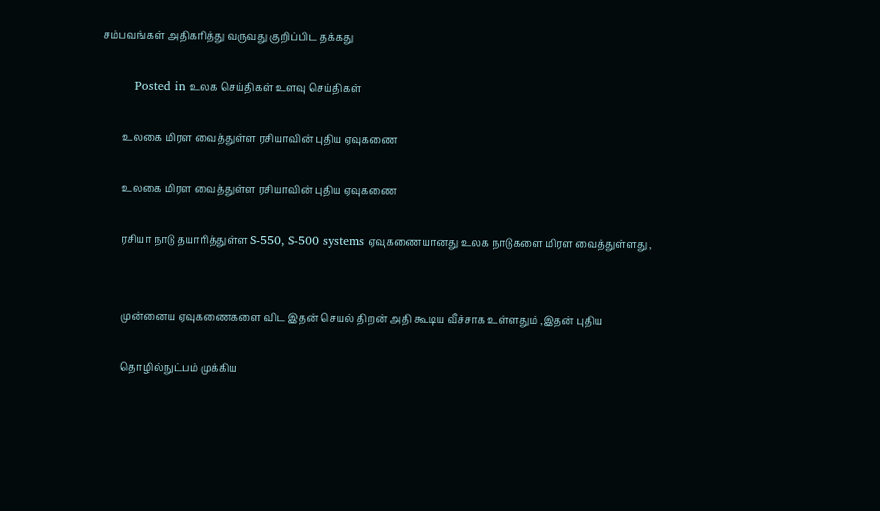சம்பவங்கள் அதிகரித்து வருவது குறிப்பிட தக்கது

        Posted in உலக செய்திகள் உளவு செய்திகள்

        உலகை மிரள வைத்துள்ள ரசியாவின் புதிய ஏவுகணை

        உலகை மிரள வைத்துள்ள ரசியாவின் புதிய ஏவுகணை

        ரசியா நாடு தயாரித்துள்ள S-550, S-500 systems ஏவுகணையானது உலக நாடுகளை மிரள வைத்துள்ளது ,


        முன்னைய ஏவுகணைகளை விட இதன் செயல் திறன் அதி கூடிய வீச்சாக உள்ளதும் ,இதன் புதிய

        தொழில்நுட்பம் முக்கிய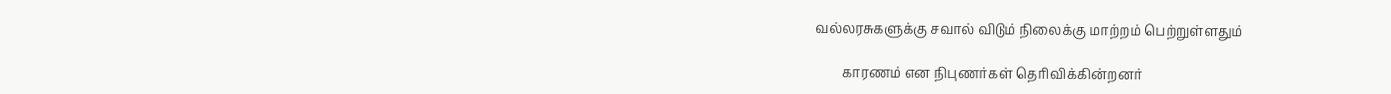வல்லரசுகளுக்கு சவால் விடும் நிலைக்கு மாற்றம் பெற்றுள்ளதும்

        காரணம் என நிபுணர்கள் தெரிவிக்கின்றனர்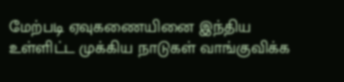மேற்படி ஏவுகணையினை இந்திய உள்ளிட்ட முக்கிய நாடுகள் வாங்குவிக்க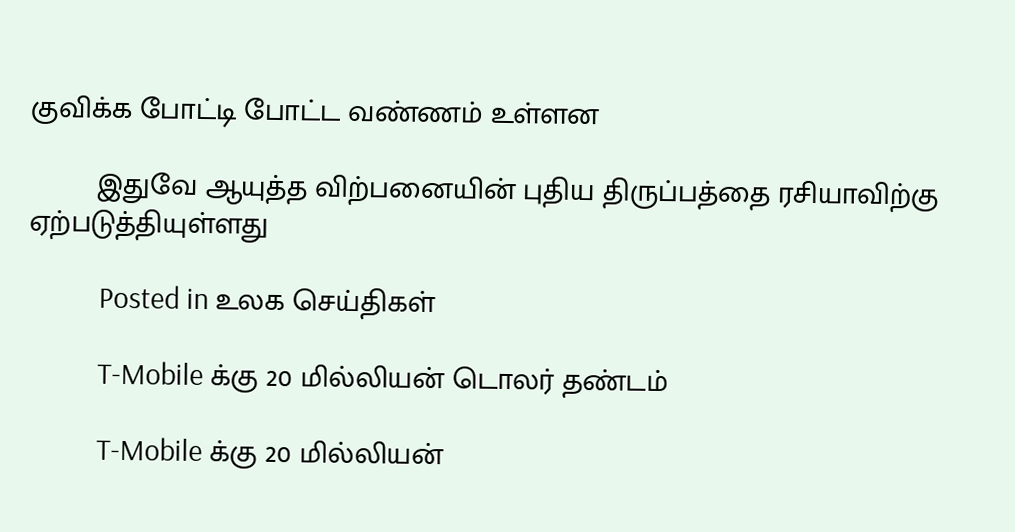குவிக்க போட்டி போட்ட வண்ணம் உள்ளன

        இதுவே ஆயுத்த விற்பனையின் புதிய திருப்பத்தை ரசியாவிற்கு ஏற்படுத்தியுள்ளது

          Posted in உலக செய்திகள்

          T-Mobile க்கு 20 மில்லியன் டொலர் தண்டம்

          T-Mobile க்கு 20 மில்லியன்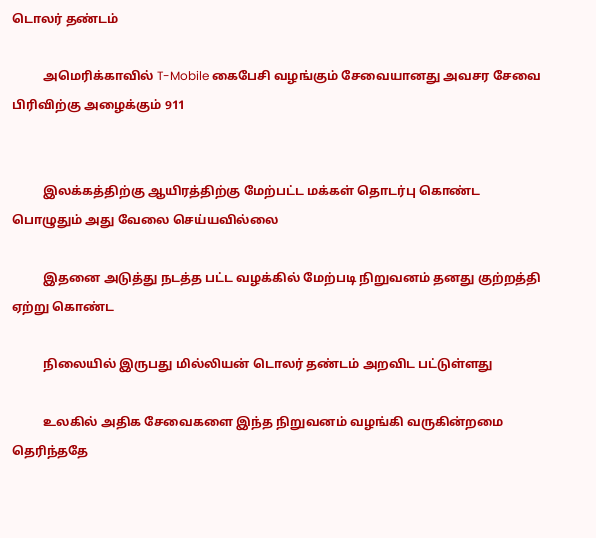டொலர் தண்டம்

          அமெரிக்காவில் T-Mobile கைபேசி வழங்கும் சேவையானது அவசர சேவை பிரிவிற்கு அழைக்கும் 911


          இலக்கத்திற்கு ஆயிரத்திற்கு மேற்பட்ட மக்கள் தொடர்பு கொண்ட பொழுதும் அது வேலை செய்யவில்லை

          இதனை அடுத்து நடத்த பட்ட வழக்கில் மேற்படி நிறுவனம் தனது குற்றத்தி ஏற்று கொண்ட

          நிலையில் இருபது மில்லியன் டொலர் தண்டம் அறவிட பட்டுள்ளது

          உலகில் அதிக சேவைகளை இந்த நிறுவனம் வழங்கி வருகின்றமை தெரிந்ததே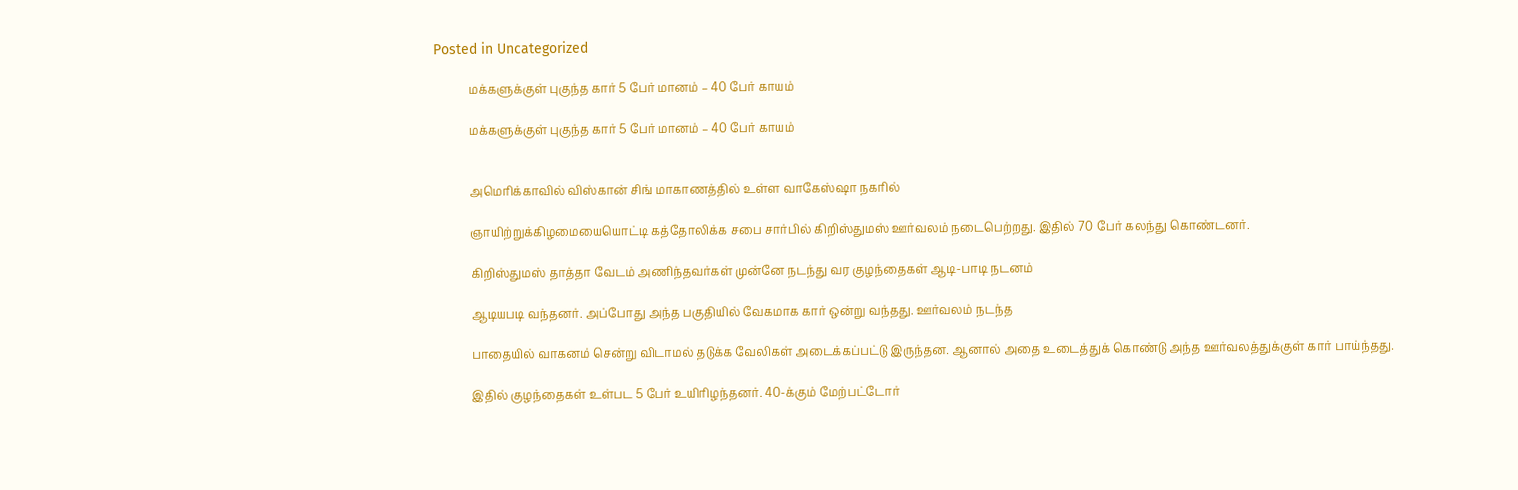Posted in Uncategorized

            மக்களுக்குள் புகுந்த கார் 5 பேர் மானம் – 40 பேர் காயம்

            மக்களுக்குள் புகுந்த கார் 5 பேர் மானம் – 40 பேர் காயம்


            அமெரிக்காவில் விஸ்கான் சிங் மாகாணத்தில் உள்ள வாகேஸ்ஷா நகரில்

            ஞாயிற்றுக்கிழமையையொட்டி கத்தோலிக்க சபை சார்பில் கிறிஸ்துமஸ் ஊர்வலம் நடைபெற்றது. இதில் 70 பேர் கலந்து கொண்டனர்.

            கிறிஸ்துமஸ் தாத்தா வேடம் அணிந்தவர்கள் முன்னே நடந்து வர குழந்தைகள் ஆடி-பாடி நடனம்

            ஆடியபடி வந்தனர். அப்போது அந்த பகுதியில் வேகமாக கார் ஒன்று வந்தது. ஊர்வலம் நடந்த

            பாதையில் வாகனம் சென்று விடாமல் தடுக்க வேலிகள் அடைக்கப்பட்டு இருந்தன. ஆனால் அதை உடைத்துக் கொண்டு அந்த ஊர்வலத்துக்குள் கார் பாய்ந்தது.

            இதில் குழந்தைகள் உள்பட 5 பேர் உயிரிழந்தனர். 40-க்கும் மேற்பட்டோர்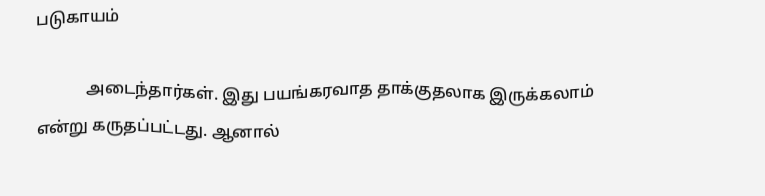படுகாயம்

            அடைந்தார்கள். இது பயங்கரவாத தாக்குதலாக இருக்கலாம் என்று கருதப்பட்டது. ஆனால்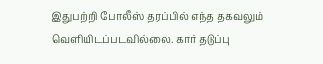இதுபற்றி போலீஸ் தரப்பில் எந்த தகவலும் வெளியிடப்படவில்லை. கார் தடுப்பு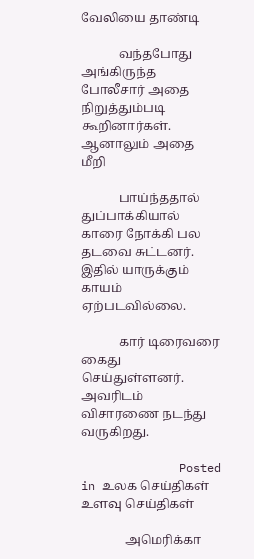வேலியை தாண்டி

            வந்தபோது அங்கிருந்த போலீசார் அதை நிறுத்தும்படி கூறினார்கள். ஆனாலும் அதை மீறி

            பாய்ந்ததால் துப்பாக்கியால் காரை நோக்கி பல தடவை சுட்டனர். இதில் யாருக்கும் காயம் ஏற்படவில்லை.

            கார் டிரைவரை கைது செய்துள்ளனர். அவரிடம் விசாரணை நடந்து வருகிறது.

              Posted in உலக செய்திகள் உளவு செய்திகள்

              அமெரிக்கா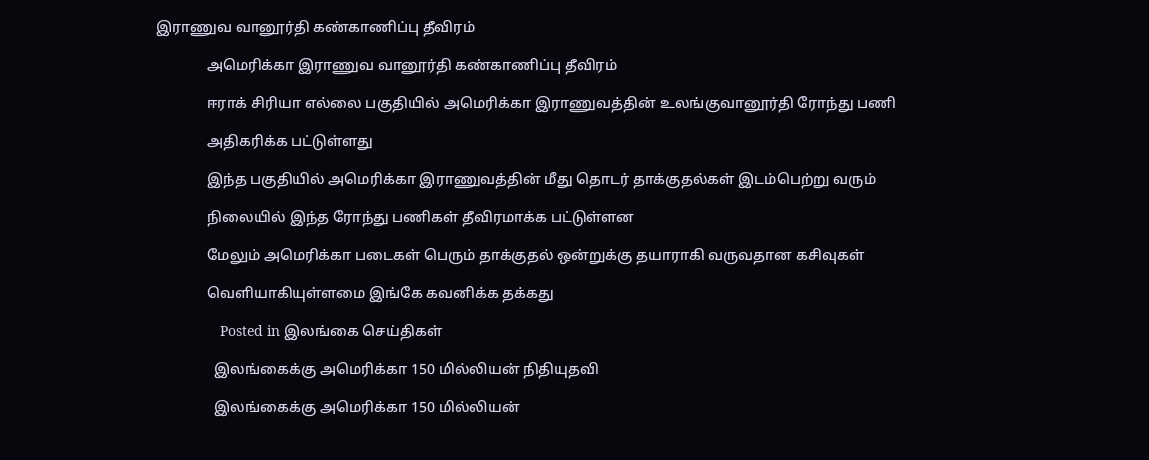இராணுவ வானூர்தி கண்காணிப்பு தீவிரம்

              அமெரிக்கா இராணுவ வானூர்தி கண்காணிப்பு தீவிரம்

              ஈராக் சிரியா எல்லை பகுதியில் அமெரிக்கா இராணுவத்தின் உலங்குவானூர்தி ரோந்து பணி

              அதிகரிக்க பட்டுள்ளது

              இந்த பகுதியில் அமெரிக்கா இராணுவத்தின் மீது தொடர் தாக்குதல்கள் இடம்பெற்று வரும்

              நிலையில் இந்த ரோந்து பணிகள் தீவிரமாக்க பட்டுள்ளன

              மேலும் அமெரிக்கா படைகள் பெரும் தாக்குதல் ஒன்றுக்கு தயாராகி வருவதான கசிவுகள்

              வெளியாகியுள்ளமை இங்கே கவனிக்க தக்கது

                Posted in இலங்கை செய்திகள்

                இலங்கைக்கு அமெரிக்கா 150 மில்லியன் நிதியுதவி

                இலங்கைக்கு அமெரிக்கா 150 மில்லியன்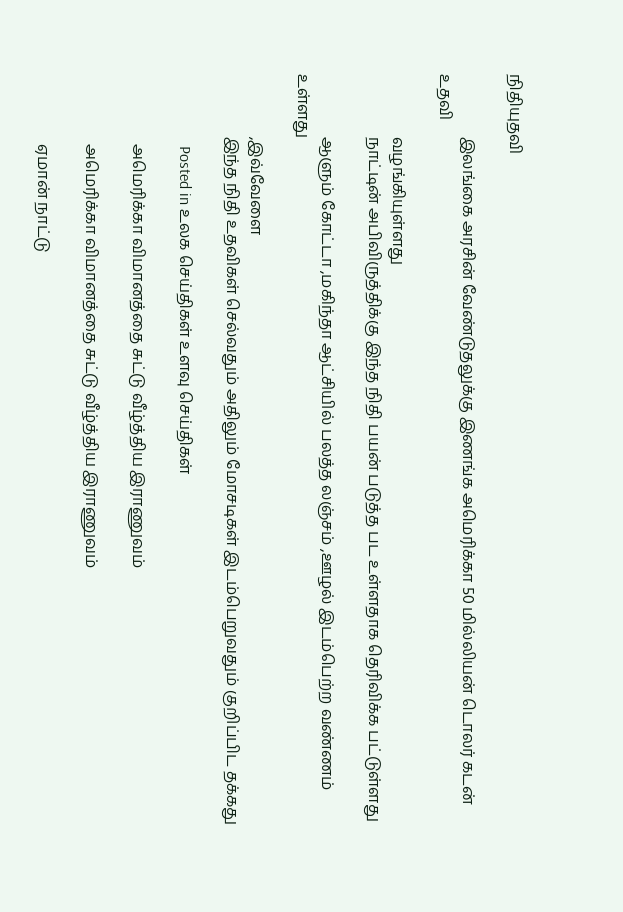நிதியுதவி

                இலங்கை அரசின் வேண்டுதலுக்கு இணங்க அமெரிக்கா 50 மில்லியன் டொலர் கடன் உதவி

                வழங்கியுள்ளது
                நாட்டின் அபிவிருத்திக்கு இந்த நிதி பயன் படுத்த பட உள்ளதாக தெரிவிக்க பட்டுள்ளது

                ஆளும் கோட்டா ,மகிந்தா ஆட்சியில் பலத்த லஞ்சம் ,ஊழல் இடம்பெற்ற வண்ணம் உள்ளது

                ,இவ்வேளை
                இந்த நிதி உதவிகள் செல்வதும் அதிலும் மோசடிகள் இடம்பெறுவதும் குறிப்பிட தக்கது

                  Posted in உலக செய்திகள் உளவு செய்திகள்

                  அமெரிக்கா விமானத்தை சுட்டு வீழ்த்திய இராணுவம்

                  அமெரிக்கா விமானத்தை சுட்டு வீழ்த்திய இராணுவம்

                  ஏமான் நாட்டு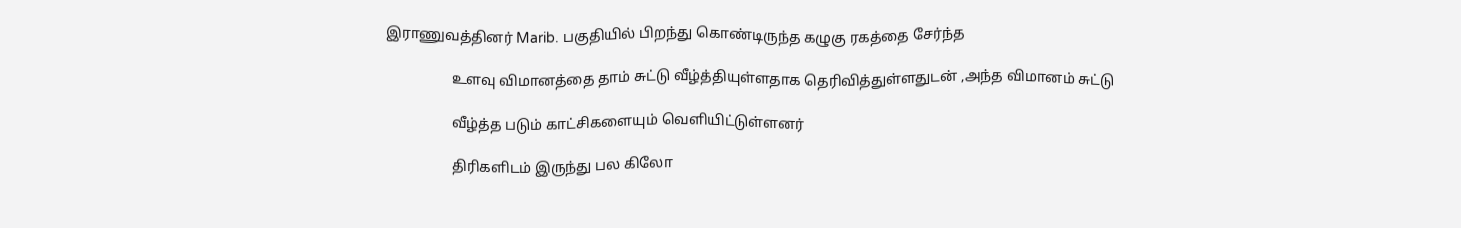இராணுவத்தினர் Marib. பகுதியில் பிறந்து கொண்டிருந்த கழுகு ரகத்தை சேர்ந்த

                  உளவு விமானத்தை தாம் சுட்டு வீழ்த்தியுள்ளதாக தெரிவித்துள்ளதுடன் ,அந்த விமானம் சுட்டு

                  வீழ்த்த படும் காட்சிகளையும் வெளியிட்டுள்ளனர்

                  திரிகளிடம் இருந்து பல கிலோ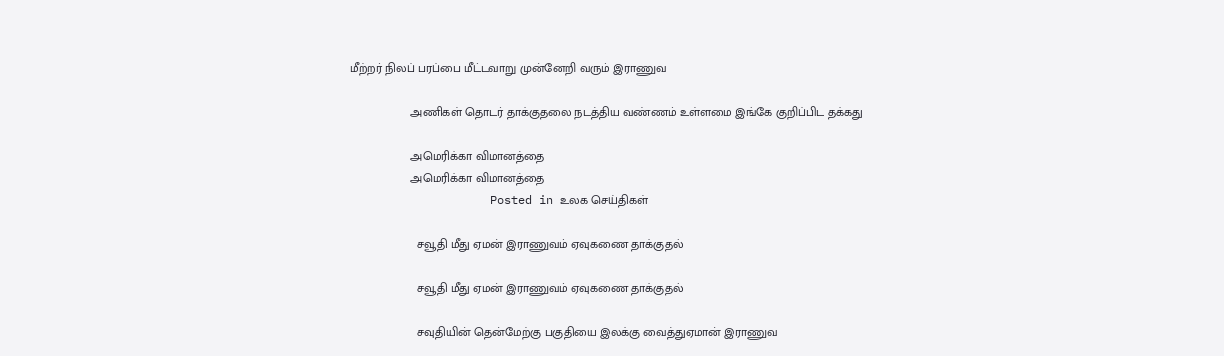மீற்றர் நிலப் பரப்பை மீட்டவாறு முன்னேறி வரும் இராணுவ

                  அணிகள் தொடர் தாக்குதலை நடத்திய வண்ணம் உள்ளமை இங்கே குறிப்பிட தக்கது

                  அமெரிக்கா விமானத்தை
                  அமெரிக்கா விமானத்தை
                    Posted in உலக செய்திகள்

                    சவூதி மீது ஏமன் இராணுவம் ஏவுகணை தாக்குதல்

                    சவூதி மீது ஏமன் இராணுவம் ஏவுகணை தாக்குதல்

                    சவுதியின் தென்மேற்கு பகுதியை இலக்கு வைத்துஏமான் இராணுவ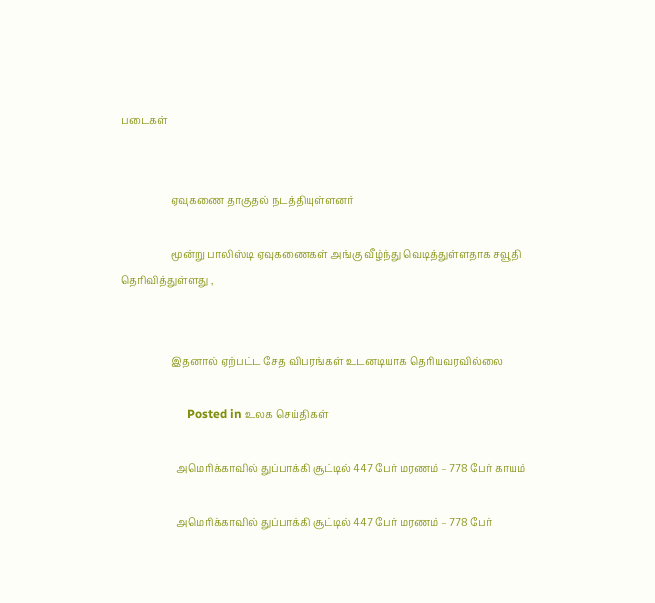படைகள்


                    ஏவுகணை தாகுதல் நடத்தியுள்ளனர்

                    மூன்று பாலிஸ்டி ஏவுகணைகள் அங்கு வீழ்ந்து வெடித்துள்ளதாக சவூதி தெரிவித்துள்ளது ,


                    இதனால் ஏற்பட்ட சேத விபரங்கள் உடனடியாக தெரியவரவில்லை

                      Posted in உலக செய்திகள்

                      அமெரிக்காவில் துப்பாக்கி சூட்டில் 447 பேர் மரணம் – 778 பேர் காயம்

                      அமெரிக்காவில் துப்பாக்கி சூட்டில் 447 பேர் மரணம் – 778 பேர்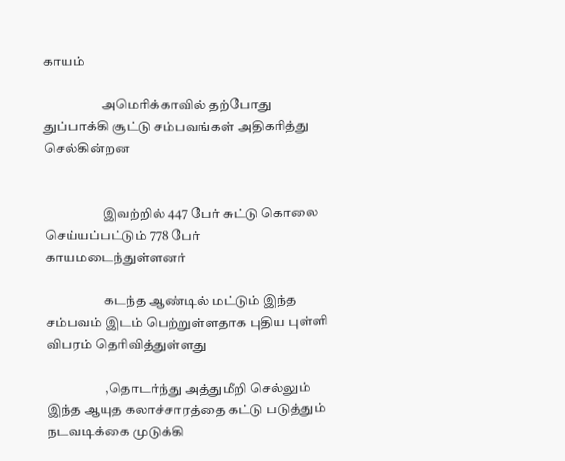காயம்

                      அமெரிக்காவில் தற்போது துப்பாக்கி சூட்டு சம்பவங்கள் அதிகரித்து செல்கின்றன


                      இவற்றில் 447 பேர் சுட்டு கொலை செய்யப்பட்டும் 778 பேர் காயமடைந்துள்ளனர்

                      கடந்த ஆண்டில் மட்டும் இந்த சம்பவம் இடம் பெற்றுள்ளதாக புதிய புள்ளி விபரம் தெரிவித்துள்ளது

                      ,தொடர்ந்து அத்துமீறி செல்லும் இந்த ஆயுத கலாச்சாரத்தை கட்டு படுத்தும் நடவடிக்கை முடுக்கி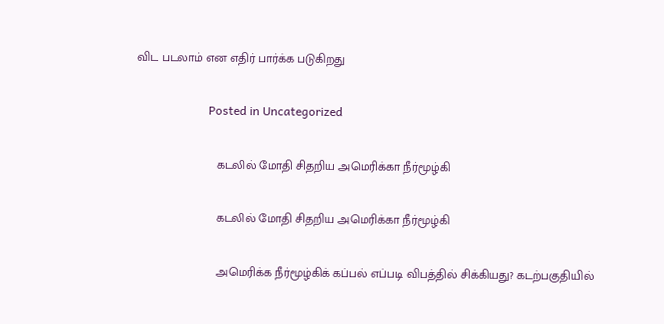விட படலாம் என எதிர் பார்க்க படுகிறது

                        Posted in Uncategorized

                        கடலில் மோதி சிதறிய அமெரிக்கா நீர்மூழ்கி

                        கடலில் மோதி சிதறிய அமெரிக்கா நீர்மூழ்கி

                        அமெரிக்க நீர்மூழ்கிக் கப்பல் எப்படி விபத்தில் சிக்கியது? கடற்பகுதியில்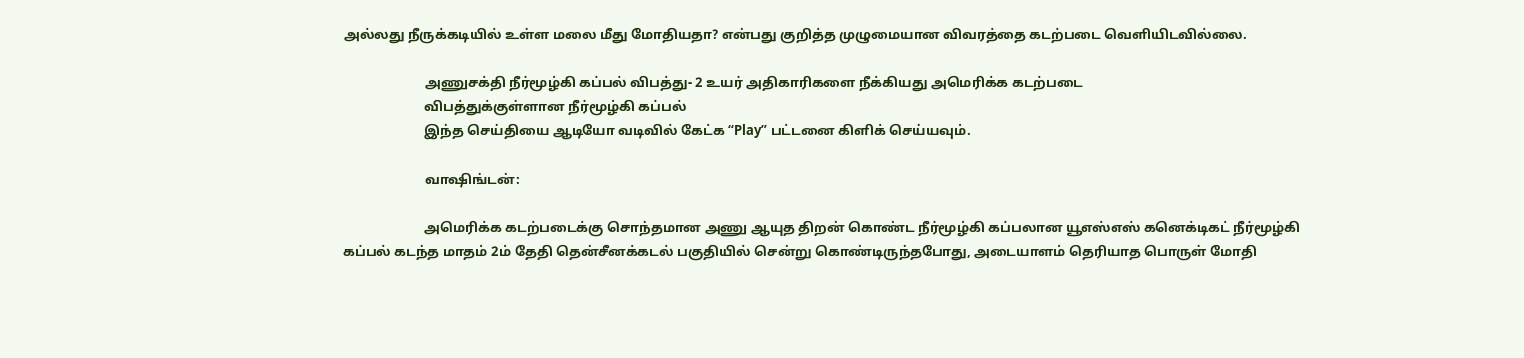அல்லது நீருக்கடியில் உள்ள மலை மீது மோதியதா? என்பது குறித்த முழுமையான விவரத்தை கடற்படை வெளியிடவில்லை.

                        அணுசக்தி நீர்மூழ்கி கப்பல் விபத்து- 2 உயர் அதிகாரிகளை நீக்கியது அமெரிக்க கடற்படை
                        விபத்துக்குள்ளான நீர்மூழ்கி கப்பல்
                        இந்த செய்தியை ஆடியோ வடிவில் கேட்க “Play” பட்டனை கிளிக் செய்யவும்.

                        வாஷிங்டன்:

                        அமெரிக்க கடற்படைக்கு சொந்தமான அணு ஆயுத திறன் கொண்ட நீர்மூழ்கி கப்பலான யூஎஸ்எஸ் கனெக்டிகட் நீர்மூழ்கி கப்பல் கடந்த மாதம் 2ம் தேதி தென்சீனக்கடல் பகுதியில் சென்று கொண்டிருந்தபோது, அடையாளம் தெரியாத பொருள் மோதி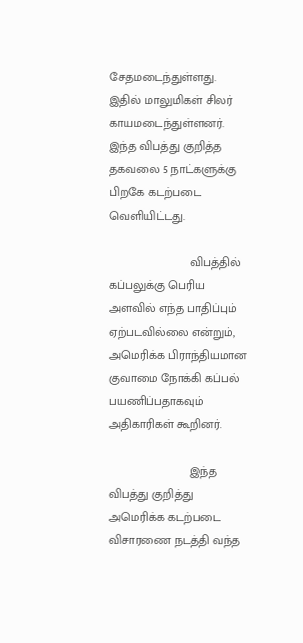சேதமடைந்துள்ளது. இதில் மாலுமிகள் சிலர் காயமடைந்துள்ளனர். இந்த விபத்து குறித்த தகவலை 5 நாட்களுக்கு பிறகே கடற்படை வெளியிட்டது.

                        விபத்தில் கப்பலுக்கு பெரிய அளவில் எந்த பாதிப்பும் ஏற்படவில்லை என்றும், அமெரிக்க பிராந்தியமான குவாமை நோக்கி கப்பல் பயணிப்பதாகவும் அதிகாரிகள் கூறினர்.

                        இந்த விபத்து குறித்து அமெரிக்க கடற்படை விசாரணை நடத்தி வந்த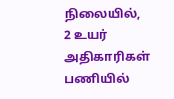நிலையில், 2 உயர் அதிகாரிகள் பணியில்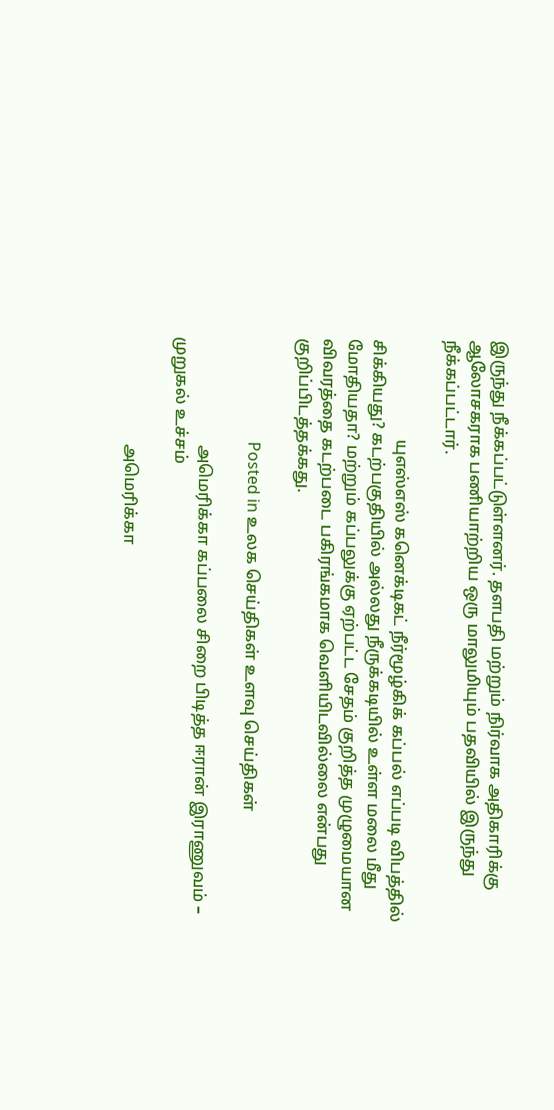இருந்து நீக்கப்பட்டுள்ளனர். தளபதி மற்றும் நிர்வாக அதிகாரிக்கு ஆலோசகராக பணியாற்றிய ஒரு மாலுமியும் பதவியில் இருந்து நீக்கப்பட்டார்.

                        யுஎஸ்எஸ் கனெக்டிகட் நீர்மூழ்கிக் கப்பல் எப்படி விபத்தில் சிக்கியது? கடற்பகுதியில் அல்லது நீருக்கடியில் உள்ள மலை மீது மோதியதா? மற்றும் கப்பலுக்கு ஏற்பட்ட சேதம் குறித்த முழுமையான விவரத்தை கடற்படை பகிரங்கமாக வெளியிடவில்லை என்பது குறிப்பிடத்தக்கது.

                          Posted in உலக செய்திகள் உளவு செய்திகள்

                          அமெரிக்கா கப்பலை சிறை பிடித்த ஈரான் இராணுவம் – முறுகல் உச்சம்

                          அமெரிக்கா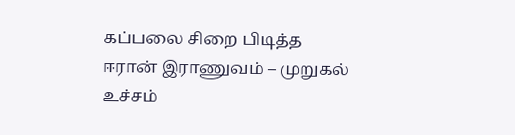கப்பலை சிறை பிடித்த ஈரான் இராணுவம் – முறுகல் உச்சம்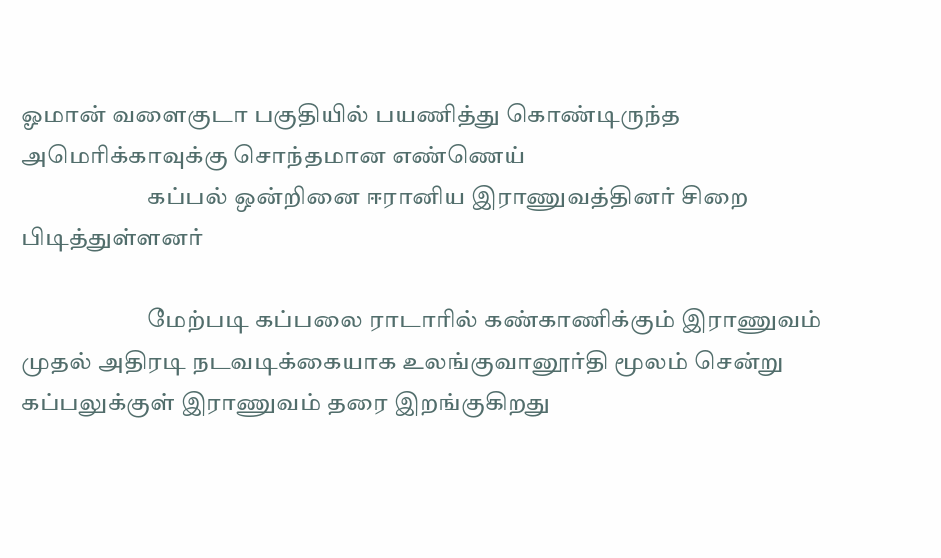ஓமான் வளைகுடா பகுதியில் பயணித்து கொண்டிருந்த அமெரிக்காவுக்கு சொந்தமான எண்ணெய்
                          கப்பல் ஒன்றினை ஈரானிய இராணுவத்தினர் சிறை பிடித்துள்ளனர்

                          மேற்படி கப்பலை ராடாரில் கண்காணிக்கும் இராணுவம் முதல் அதிரடி நடவடிக்கையாக உலங்குவானூர்தி மூலம் சென்று கப்பலுக்குள் இராணுவம் தரை இறங்குகிறது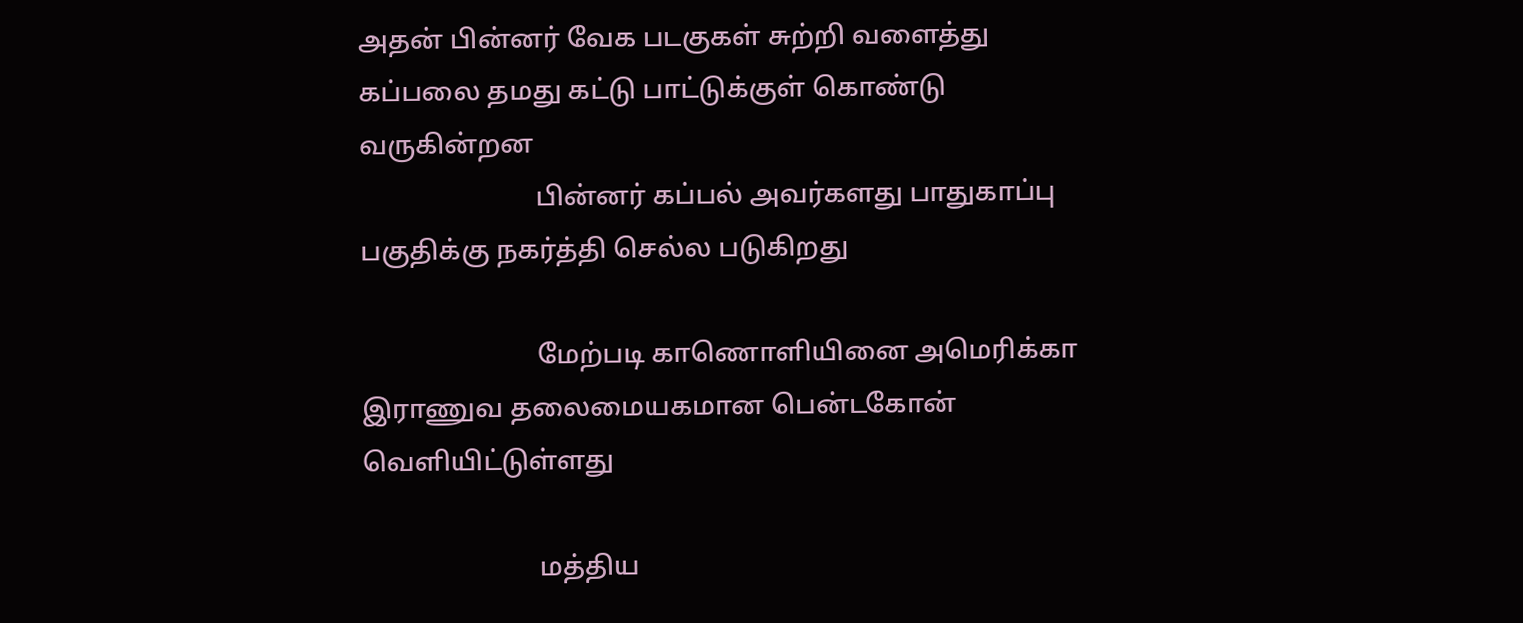அதன் பின்னர் வேக படகுகள் சுற்றி வளைத்து கப்பலை தமது கட்டு பாட்டுக்குள் கொண்டு வருகின்றன
                          பின்னர் கப்பல் அவர்களது பாதுகாப்பு பகுதிக்கு நகர்த்தி செல்ல படுகிறது

                          மேற்படி காணொளியினை அமெரிக்கா இராணுவ தலைமையகமான பென்டகோன் வெளியிட்டுள்ளது

                          மத்திய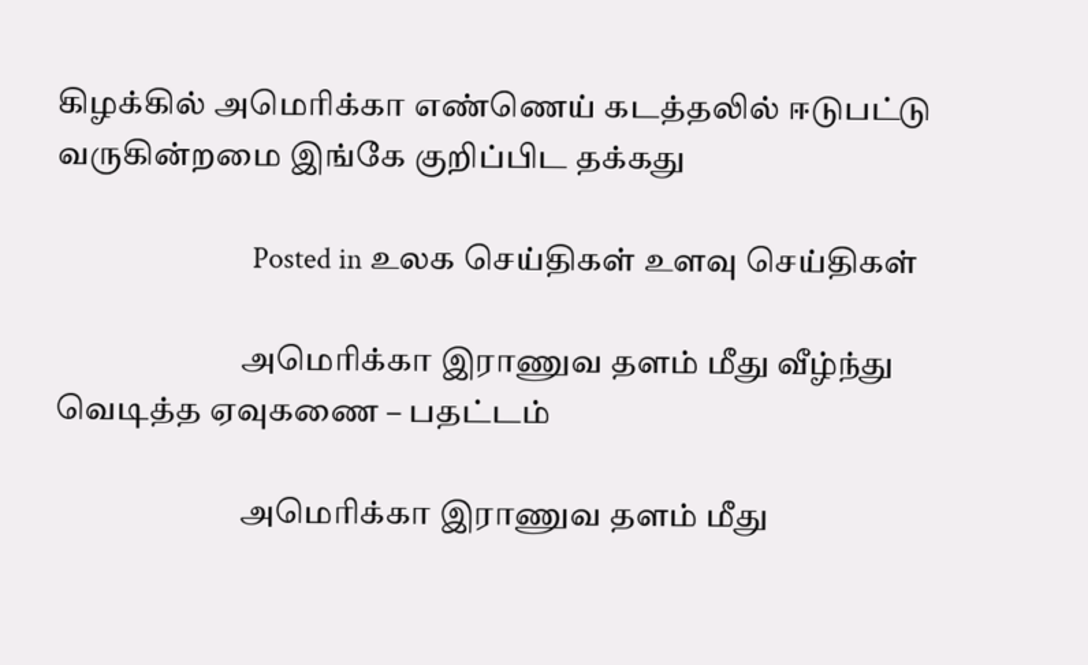கிழக்கில் அமெரிக்கா எண்ணெய் கடத்தலில் ஈடுபட்டு வருகின்றமை இங்கே குறிப்பிட தக்கது

                            Posted in உலக செய்திகள் உளவு செய்திகள்

                            அமெரிக்கா இராணுவ தளம் மீது வீழ்ந்து வெடித்த ஏவுகணை – பதட்டம்

                            அமெரிக்கா இராணுவ தளம் மீது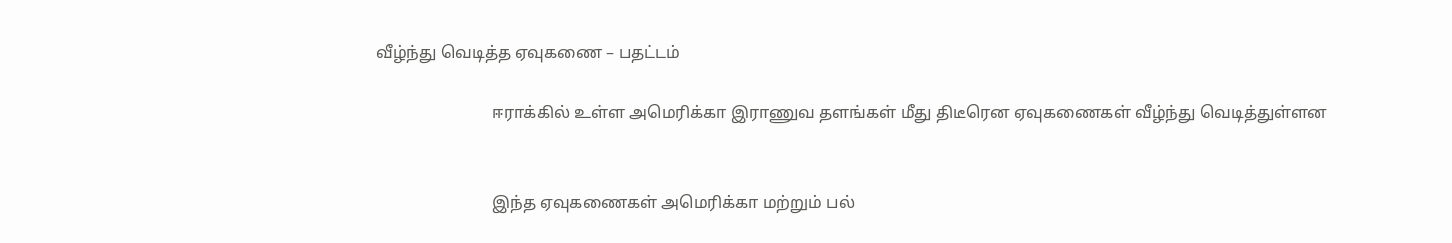வீழ்ந்து வெடித்த ஏவுகணை – பதட்டம்

                            ஈராக்கில் உள்ள அமெரிக்கா இராணுவ தளங்கள் மீது திடீரென ஏவுகணைகள் வீழ்ந்து வெடித்துள்ளன


                            இந்த ஏவுகணைகள் அமெரிக்கா மற்றும் பல்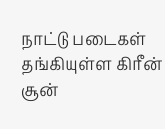நாட்டு படைகள் தங்கியுள்ள கிரீன் சூன்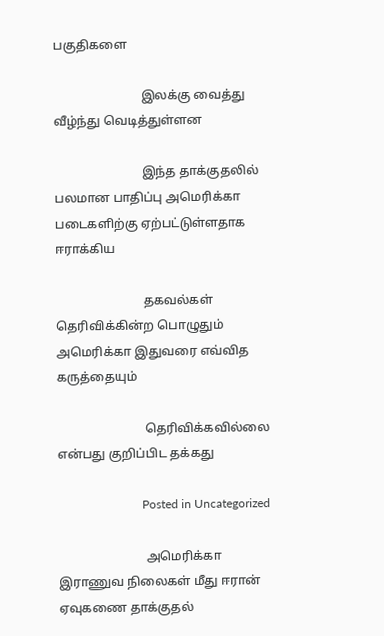பகுதிகளை

                            இலக்கு வைத்து வீழ்ந்து வெடித்துள்ளன

                            இந்த தாக்குதலில் பலமான பாதிப்பு அமெரிக்கா படைகளிற்கு ஏற்பட்டுள்ளதாக ஈராக்கிய

                            தகவல்கள் தெரிவிக்கின்ற பொழுதும் அமெரிக்கா இதுவரை எவ்வித கருத்தையும்

                            தெரிவிக்கவில்லை என்பது குறிப்பிட தக்கது

                            Posted in Uncategorized

                            அமெரிக்கா இராணுவ நிலைகள் மீது ஈரான் ஏவுகணை தாக்குதல்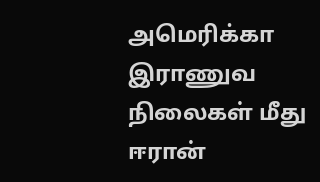அமெரிக்கா இராணுவ நிலைகள் மீது ஈரான்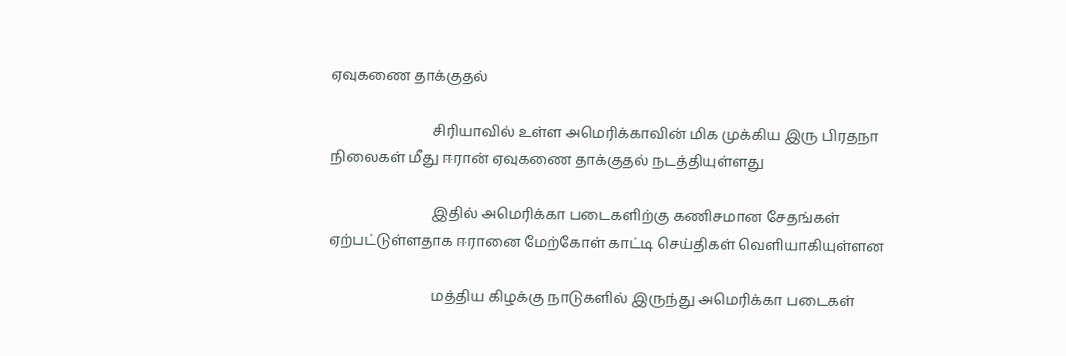ஏவுகணை தாக்குதல்

                            சிரியாவில் உள்ள அமெரிக்காவின் மிக முக்கிய இரு பிரதநா நிலைகள் மீது ஈரான் ஏவுகணை தாக்குதல் நடத்தியுள்ளது

                            இதில் அமெரிக்கா படைகளிற்கு கணிசமான சேதங்கள் ஏற்பட்டுள்ளதாக ஈரானை மேற்கோள் காட்டி செய்திகள் வெளியாகியுள்ளன

                            மத்திய கிழக்கு நாடுகளில் இருந்து அமெரிக்கா படைகள்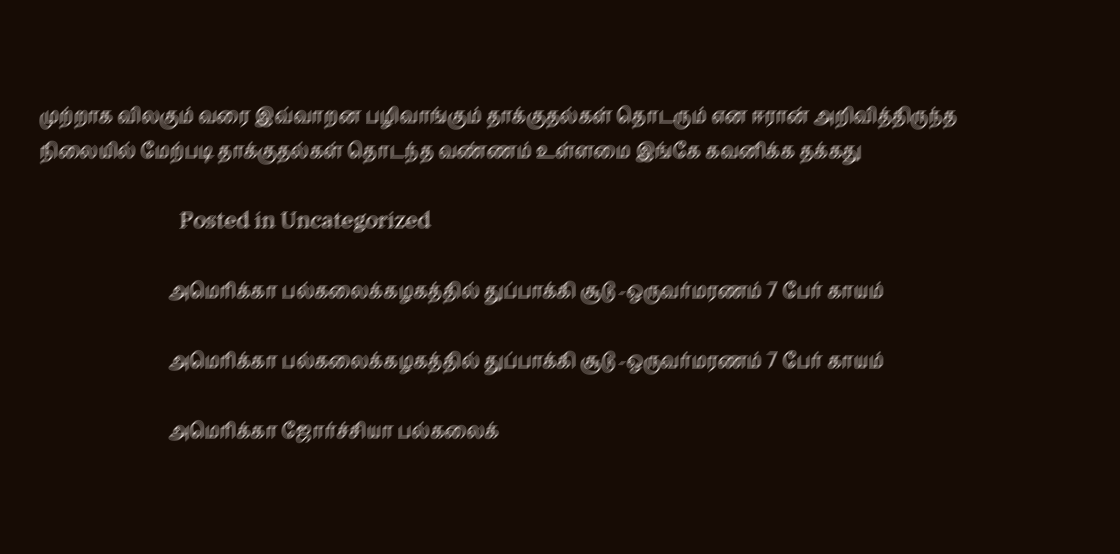முற்றாக விலகும் வரை இவ்வாறன பழிவாங்கும் தாக்குதல்கள் தொடரும் என ஈரான் அறிவித்திருந்த நிலையில் மேற்படி தாக்குதல்கள் தொடந்த வண்ணம் உள்ளமை இங்கே கவனிக்க தக்கது

                            Posted in Uncategorized

                            அமெரிக்கா பல்கலைக்கழகத்தில் துப்பாக்கி சூடு -ஒருவர்மரணம் 7 பேர் காயம்

                            அமெரிக்கா பல்கலைக்கழகத்தில் துப்பாக்கி சூடு -ஒருவர்மரணம் 7 பேர் காயம்

                            அமெரிக்கா ஜோர்ச்சியா பல்கலைக்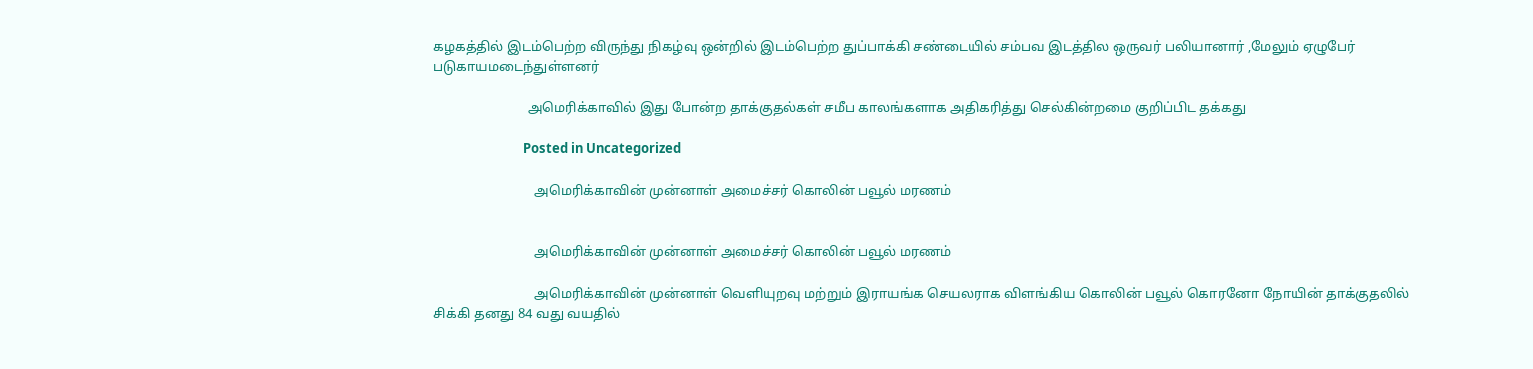கழகத்தில் இடம்பெற்ற விருந்து நிகழ்வு ஒன்றில் இடம்பெற்ற துப்பாக்கி சண்டையில் சம்பவ இடத்தில ஒருவர் பலியானார் ,மேலும் ஏழுபேர் படுகாயமடைந்துள்ளனர்

                            அமெரிக்காவில் இது போன்ற தாக்குதல்கள் சமீப காலங்களாக அதிகரித்து செல்கின்றமை குறிப்பிட தக்கது

                              Posted in Uncategorized

                              அமெரிக்காவின் முன்னாள் அமைச்சர் கொலின் பவூல் மரணம்


                              அமெரிக்காவின் முன்னாள் அமைச்சர் கொலின் பவூல் மரணம்

                              அமெரிக்காவின் முன்னாள் வெளியுறவு மற்றும் இராயங்க செயலராக விளங்கிய கொலின் பவூல் கொரனோ நோயின் தாக்குதலில் சிக்கி தனது 84 வது வயதில்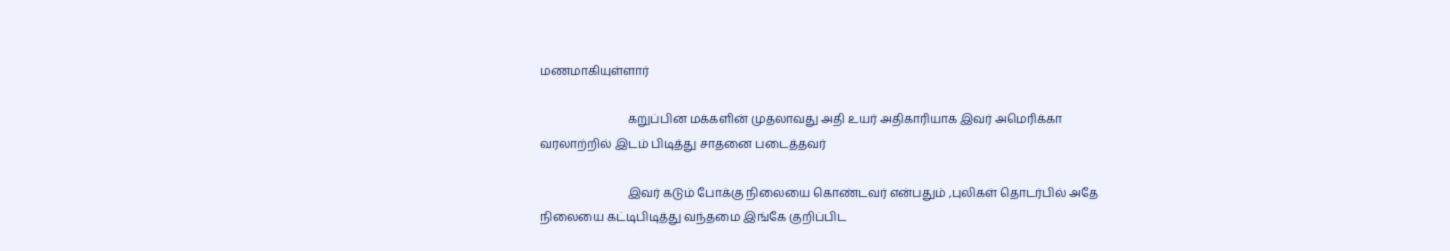மணமாகியுள்ளார்

                              கறுப்பின மக்களின் முதலாவது அதி உயர் அதிகாரியாக இவர் அமெரிக்கா வரலாற்றில் இடம் பிடித்து சாதனை படைத்தவர்

                              இவர் கடும் போக்கு நிலையை கொண்டவர் என்பதும் ,புலிகள் தொடர்பில் அதே நிலையை கட்டிபிடித்து வந்தமை இங்கே குறிப்பிட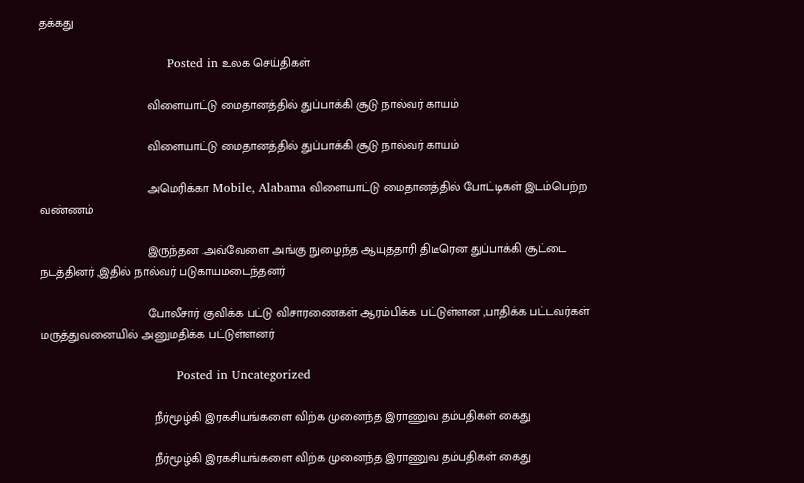தக்கது

                                Posted in உலக செய்திகள்

                                விளையாட்டு மைதானத்தில் துப்பாக்கி சூடு நால்வர் காயம்

                                விளையாட்டு மைதானத்தில் துப்பாக்கி சூடு நால்வர் காயம்

                                அமெரிக்கா Mobile, Alabama விளையாட்டு மைதானத்தில் போட்டிகள் இடம்பெற்ற வண்ணம்

                                இருந்தன .அவ்வேளை அங்கு நுழைந்த ஆயுததாரி திடீரென துப்பாக்கி சூட்டை நடத்தினர் ,இதில் நால்வர் படுகாயமடைந்தனர்

                                போலீசார் குவிக்க பட்டு விசாரணைகள் ஆரம்பிக்க பட்டுள்ளன ,பாதிக்க பட்டவர்கள் மருத்துவனையில் அனுமதிக்க பட்டுள்ளனர்

                                  Posted in Uncategorized

                                  நீர்மூழ்கி இரகசியங்களை விற்க முனைந்த இராணுவ தம்பதிகள் கைது

                                  நீர்மூழ்கி இரகசியங்களை விற்க முனைந்த இராணுவ தம்பதிகள் கைது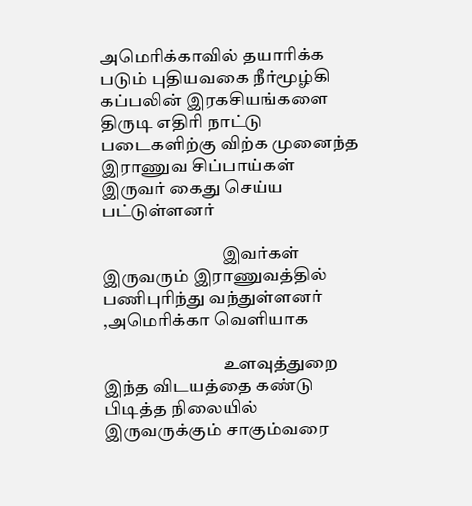அமெரிக்காவில் தயாரிக்க படும் புதியவகை நீர்மூழ்கி கப்பலின் இரகசியங்களை திருடி எதிரி நாட்டு படைகளிற்கு விற்க முனைந்த இராணுவ சிப்பாய்கள் இருவர் கைது செய்ய பட்டுள்ளனர்

                                  இவர்கள் இருவரும் இராணுவத்தில் பணிபுரிந்து வந்துள்ளனர் ,அமெரிக்கா வெளியாக

                                  உளவுத்துறை இந்த விடயத்தை கண்டு பிடித்த நிலையில் இருவருக்கும் சாகும்வரை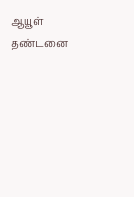ஆயூள் தண்டனை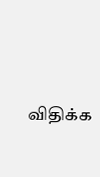விதிக்க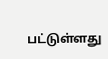பட்டுள்ளது